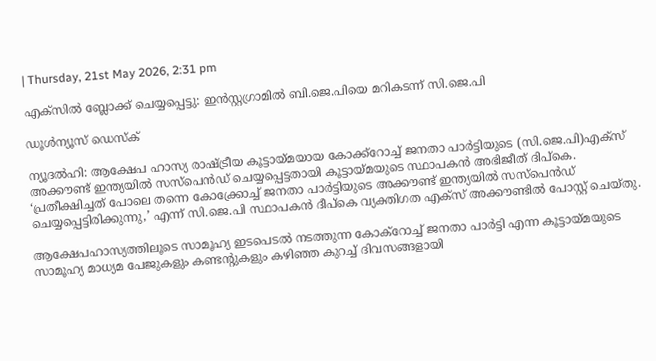| Thursday, 21st May 2026, 2:31 pm

എക്‌സില്‍ ബ്ലോക്ക് ചെയ്യപ്പെട്ടു: ഇന്‍സ്റ്റഗ്രാമില്‍ ബി.ജെ.പിയെ മറികടന്ന് സി.ജെ.പി

ഡൂള്‍ന്യൂസ് ഡെസ്‌ക്

ന്യൂദല്‍ഹി: ആക്ഷേപ ഹാസ്യ രാഷ്ട്രീയ കൂട്ടായ്മയായ കോക്ക്‌റോച്ച് ജനതാ പാര്‍ട്ടിയുടെ (സി.ജെ.പി)എക്‌സ് അക്കൗണ്ട് ഇന്ത്യയില്‍ സസ്‌പെന്‍ഡ് ചെയ്യപ്പെട്ടതായി കൂട്ടായ്മയുടെ സ്ഥാപകന്‍ അഭിജീത് ദിപ്‌കെ. ‘പ്രതീക്ഷിച്ചത് പോലെ തന്നെ കോക്ക്രോച്ച് ജനതാ പാര്‍ട്ടിയുടെ അക്കൗണ്ട് ഇന്ത്യയില്‍ സസ്‌പെന്‍ഡ് ചെയ്യപ്പെട്ടിരിക്കുന്നു,’ എന്ന് സി.ജെ.പി സ്ഥാപകന്‍ ദീപ്‌കെ വ്യക്തിഗത എക്‌സ് അക്കൗണ്ടില്‍ പോസ്റ്റ് ചെയ്തു.

ആക്ഷേപഹാസ്യത്തിലൂടെ സാമൂഹ്യ ഇടപെടല്‍ നടത്തുന്ന കോക്‌റോച്ച് ജനതാ പാര്‍ട്ടി എന്ന കൂട്ടായ്മയുടെ സാമൂഹ്യ മാധ്യമ പേജുകളും കണ്ടന്റുകളും കഴിഞ്ഞ കുറച്ച് ദിവസങ്ങളായി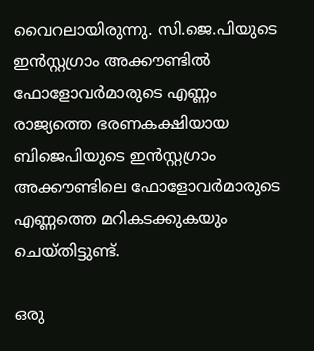വൈറലായിരുന്നു. സി.ജെ.പിയുടെ ഇന്‍സ്റ്റഗ്രാം അക്കൗണ്ടില്‍ ഫോളോവര്‍മാരുടെ എണ്ണം രാജ്യത്തെ ഭരണകക്ഷിയായ ബിജെപിയുടെ ഇന്‍സ്റ്റഗ്രാം അക്കൗണ്ടിലെ ഫോളോവര്‍മാരുടെ എണ്ണത്തെ മറികടക്കുകയും ചെയ്തിട്ടുണ്ട്.

ഒരു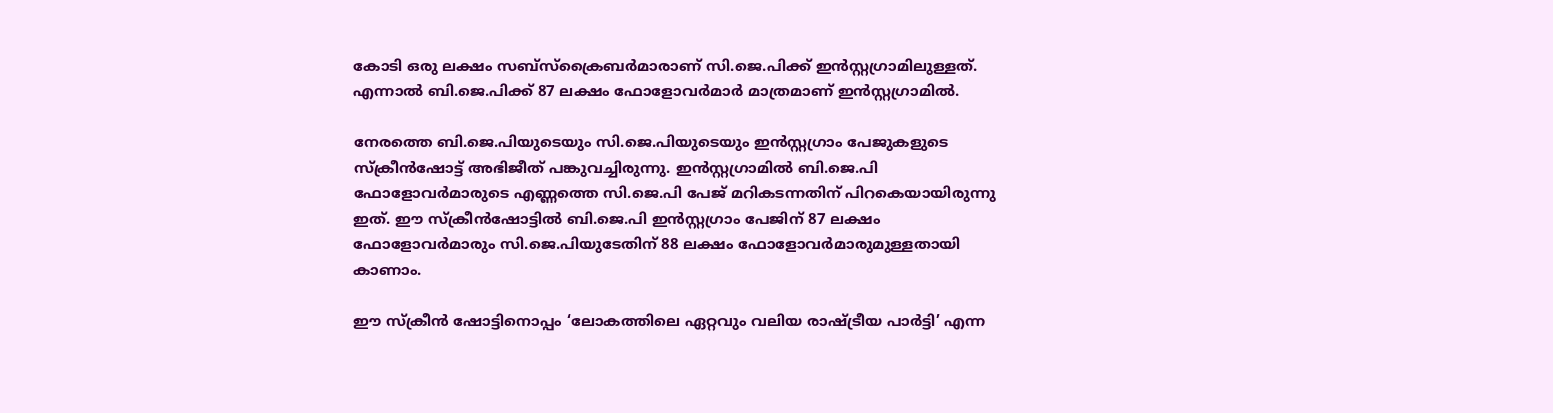കോടി ഒരു ലക്ഷം സബ്‌സ്‌ക്രൈബര്‍മാരാണ് സി.ജെ.പിക്ക് ഇന്‍സ്റ്റഗ്രാമിലുള്ളത്. എന്നാല്‍ ബി.ജെ.പിക്ക് 87 ലക്ഷം ഫോളോവര്‍മാര്‍ മാത്രമാണ് ഇന്‍സ്റ്റഗ്രാമില്‍.

നേരത്തെ ബി.ജെ.പിയുടെയും സി.ജെ.പിയുടെയും ഇന്‍സ്റ്റഗ്രാം പേജുകളുടെ സ്‌ക്രീന്‍ഷോട്ട് അഭിജീത് പങ്കുവച്ചിരുന്നു. ഇന്‍സ്റ്റഗ്രാമില്‍ ബി.ജെ.പി ഫോളോവര്‍മാരുടെ എണ്ണത്തെ സി.ജെ.പി പേജ് മറികടന്നതിന് പിറകെയായിരുന്നു ഇത്. ഈ സ്‌ക്രീന്‍ഷോട്ടില്‍ ബി.ജെ.പി ഇന്‍സ്റ്റഗ്രാം പേജിന് 87 ലക്ഷം ഫോളോവര്‍മാരും സി.ജെ.പിയുടേതിന് 88 ലക്ഷം ഫോളോവര്‍മാരുമുള്ളതായി കാണാം.

ഈ സ്‌ക്രീന്‍ ഷോട്ടിനൊപ്പം ‘ലോകത്തിലെ ഏറ്റവും വലിയ രാഷ്ട്രീയ പാര്‍ട്ടി’ എന്ന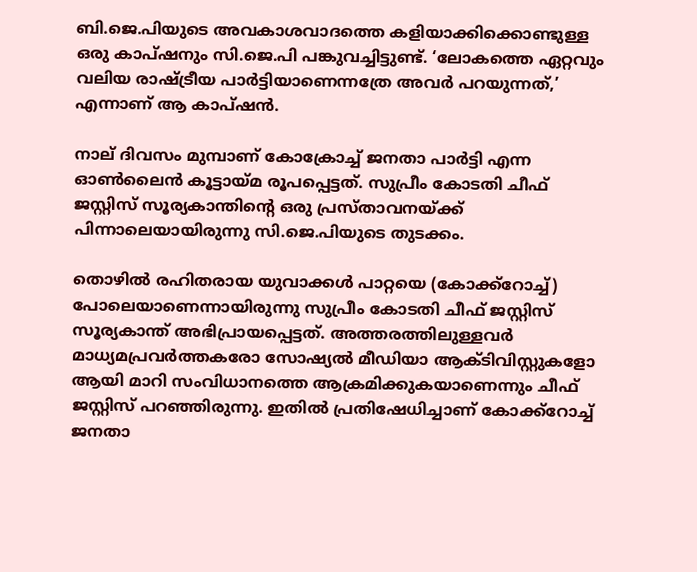ബി.ജെ.പിയുടെ അവകാശവാദത്തെ കളിയാക്കിക്കൊണ്ടുള്ള ഒരു കാപ്ഷനും സി.ജെ.പി പങ്കുവച്ചിട്ടുണ്ട്. ‘ലോകത്തെ ഏറ്റവും വലിയ രാഷ്ട്രീയ പാര്‍ട്ടിയാണെന്നത്രേ അവര്‍ പറയുന്നത്,’ എന്നാണ് ആ കാപ്ഷന്‍.

നാല് ദിവസം മുമ്പാണ് കോക്രോച്ച് ജനതാ പാര്‍ട്ടി എന്ന ഓണ്‍ലൈന്‍ കൂട്ടായ്മ രൂപപ്പെട്ടത്. സുപ്രീം കോടതി ചീഫ് ജസ്റ്റിസ് സൂര്യകാന്തിന്റെ ഒരു പ്രസ്താവനയ്ക്ക് പിന്നാലെയായിരുന്നു സി.ജെ.പിയുടെ തുടക്കം.

തൊഴില്‍ രഹിതരായ യുവാക്കള്‍ പാറ്റയെ (കോക്ക്‌റോച്ച്) പോലെയാണെന്നായിരുന്നു സുപ്രീം കോടതി ചീഫ് ജസ്റ്റിസ് സൂര്യകാന്ത് അഭിപ്രായപ്പെട്ടത്. അത്തരത്തിലുള്ളവര്‍ മാധ്യമപ്രവര്‍ത്തകരോ സോഷ്യല്‍ മീഡിയാ ആക്ടിവിസ്റ്റുകളോ ആയി മാറി സംവിധാനത്തെ ആക്രമിക്കുകയാണെന്നും ചീഫ് ജസ്റ്റിസ് പറഞ്ഞിരുന്നു. ഇതില്‍ പ്രതിഷേധിച്ചാണ് കോക്ക്‌റോച്ച് ജനതാ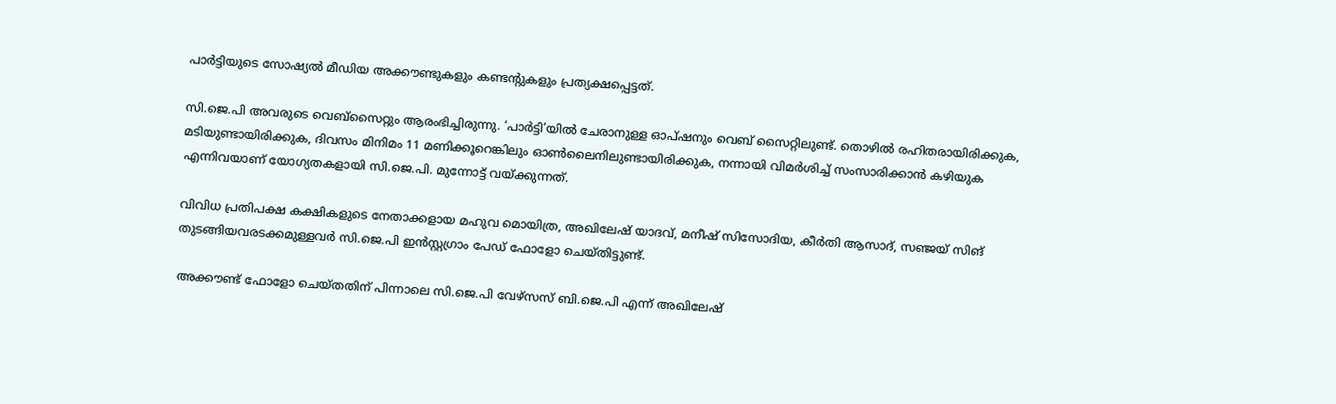പാര്‍ട്ടിയുടെ സോഷ്യല്‍ മീഡിയ അക്കൗണ്ടുകളും കണ്ടന്റുകളും പ്രത്യക്ഷപ്പെട്ടത്.

സി.ജെ.പി അവരുടെ വെബ്‌സൈറ്റും ആരംഭിച്ചിരുന്നു. ‘പാര്‍ട്ടി’യില്‍ ചേരാനുള്ള ഓപ്ഷനും വെബ് സൈറ്റിലുണ്ട്. തൊഴില്‍ രഹിതരായിരിക്കുക, മടിയുണ്ടായിരിക്കുക, ദിവസം മിനിമം 11 മണിക്കൂറെങ്കിലും ഓണ്‍ലൈനിലുണ്ടായിരിക്കുക, നന്നായി വിമര്‍ശിച്ച് സംസാരിക്കാന്‍ കഴിയുക എന്നിവയാണ് യോഗ്യതകളായി സി.ജെ.പി. മുന്നോട്ട് വയ്ക്കുന്നത്.

വിവിധ പ്രതിപക്ഷ കക്ഷികളുടെ നേതാക്കളായ മഹുവ മൊയിത്ര, അഖിലേഷ് യാദവ്, മനീഷ് സിസോദിയ, കീര്‍തി ആസാദ്, സഞ്ജയ് സിങ് തുടങ്ങിയവരടക്കമുള്ളവര്‍ സി.ജെ.പി ഇന്‍സ്റ്റഗ്രാം പേഡ് ഫോളോ ചെയ്തിട്ടുണ്ട്.

അക്കൗണ്ട് ഫോളോ ചെയ്തതിന് പിന്നാലെ സി.ജെ.പി വേഴ്‌സസ് ബി.ജെ.പി എന്ന് അഖിലേഷ്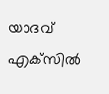യാദവ് എക്‌സില്‍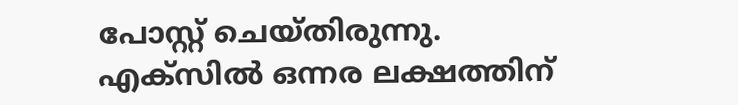പോസ്റ്റ് ചെയ്തിരുന്നു. എക്‌സില്‍ ഒന്നര ലക്ഷത്തിന്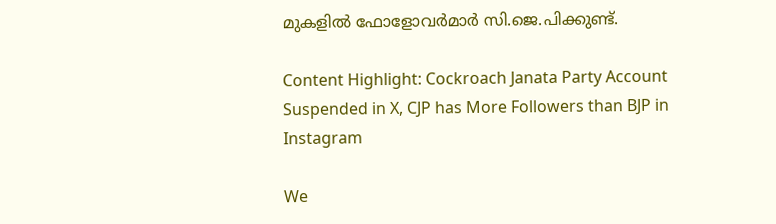മുകളില്‍ ഫോളോവര്‍മാര്‍ സി.ജെ.പിക്കുണ്ട്.

Content Highlight: Cockroach Janata Party Account Suspended in X, CJP has More Followers than BJP in Instagram

We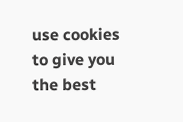use cookies to give you the best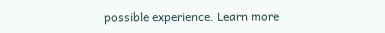possible experience. Learn more